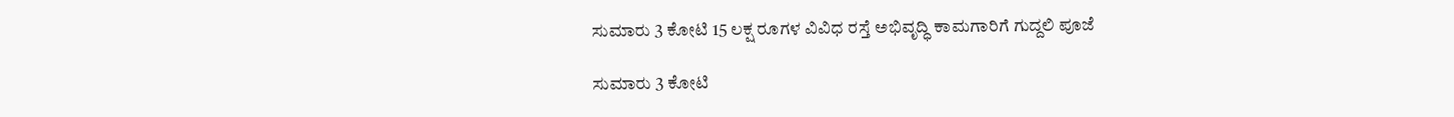ಸುಮಾರು 3 ಕೋಟಿ 15 ಲಕ್ಷ ರೂಗಳ ವಿವಿಧ ರಸ್ತೆ ಅಭಿವೃದ್ಧಿ ಕಾಮಗಾರಿಗೆ ಗುದ್ದಲಿ ಪೂಜೆ

ಸುಮಾರು 3 ಕೋಟಿ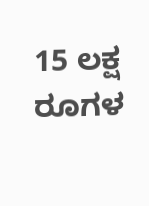15 ಲಕ್ಷ ರೂಗಳ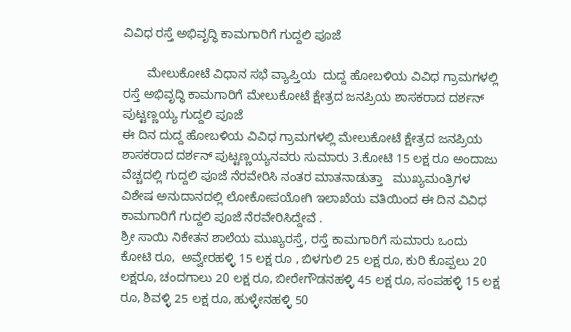ವಿವಿಧ ರಸ್ತೆ ಅಭಿವೃದ್ಧಿ ಕಾಮಗಾರಿಗೆ ಗುದ್ದಲಿ ಪೂಜೆ

       ಮೇಲುಕೋಟೆ ವಿಧಾನ ಸಭೆ ವ್ಯಾಪ್ತಿಯ  ದುದ್ದ ಹೋಬಳಿಯ ವಿವಿಧ ಗ್ರಾಮಗಳಲ್ಲಿ ರಸ್ತೆ ಅಭಿವೃದ್ಧಿ ಕಾಮಗಾರಿಗೆ ಮೇಲುಕೋಟೆ ಕ್ಷೇತ್ರದ ಜನಪ್ರಿಯ ಶಾಸಕರಾದ ದರ್ಶನ್ ಪುಟ್ಟಣ್ಣಯ್ಯ ಗುದ್ದಲಿ ಪೂಜೆ
ಈ ದಿನ ದುದ್ದ ಹೋಬಳಿಯ ವಿವಿಧ ಗ್ರಾಮಗಳಲ್ಲಿ ಮೇಲುಕೋಟೆ ಕ್ಷೇತ್ರದ ಜನಪ್ರಿಯ ಶಾಸಕರಾದ ದರ್ಶನ್ ಪುಟ್ಟಣ್ಣಯ್ಯನವರು ಸುಮಾರು 3.ಕೋಟಿ 15 ಲಕ್ಷ ರೂ ಅಂದಾಜು ವೆಚ್ಚದಲ್ಲಿ ಗುದ್ದಲಿ ಪೂಜೆ ನೆರವೇರಿಸಿ ನಂತರ ಮಾತನಾಡುತ್ತಾ   ಮುಖ್ಯಮಂತ್ರಿಗಳ ವಿಶೇಷ ಅನುದಾನದಲ್ಲಿ ಲೋಕೋಪಯೋಗಿ ಇಲಾಖೆಯ ವತಿಯಿಂದ ಈ ದಿನ ವಿವಿಧ ಕಾಮಗಾರಿಗೆ ಗುದ್ದಲಿ ಪೂಜೆ ನೆರವೇರಿಸಿದ್ದೇವೆ .
ಶ್ರೀ ಸಾಯಿ ನಿಕೇತನ ಶಾಲೆಯ ಮುಖ್ಯರಸ್ತೆ, ರಸ್ತೆ ಕಾಮಗಾರಿಗೆ ಸುಮಾರು ಒಂದು ಕೋಟಿ ರೂ,  ಅವ್ವೇರಹಳ್ಳಿ 15 ಲಕ್ಷ ರೂ , ಬಿಳಗುಲಿ 25 ಲಕ್ಷ ರೂ, ಕುರಿ ಕೊಪ್ಪಲು 20 ಲಕ್ಷರೂ, ಚಂದಗಾಲು 20 ಲಕ್ಷ ರೂ, ಬೀರೇಗೌಡನಹಳ್ಳಿ 45 ಲಕ್ಷ ರೂ, ಸಂಪಹಳ್ಳಿ 15 ಲಕ್ಷ ರೂ, ಶಿವಳ್ಳಿ 25 ಲಕ್ಷ ರೂ, ಹುಳ್ಳೇನಹಳ್ಳಿ 50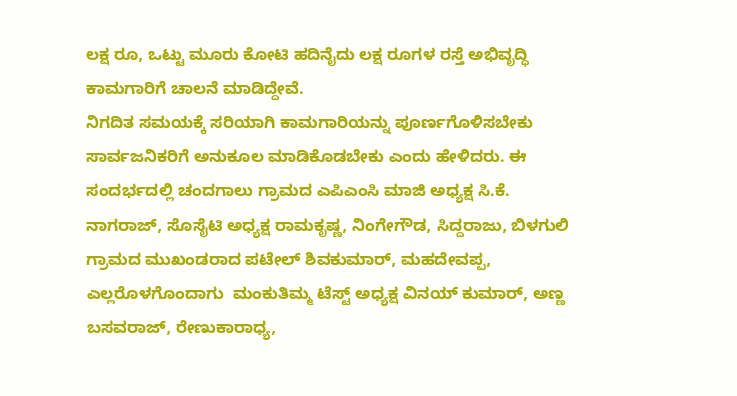ಲಕ್ಷ ರೂ, ಒಟ್ಟು ಮೂರು ಕೋಟಿ ಹದಿನೈದು ಲಕ್ಷ ರೂಗಳ ರಸ್ತೆ ಅಭಿವೃದ್ಧಿ ಕಾಮಗಾರಿಗೆ ಚಾಲನೆ ಮಾಡಿದ್ದೇವೆ.
ನಿಗದಿತ ಸಮಯಕ್ಕೆ ಸರಿಯಾಗಿ ಕಾಮಗಾರಿಯನ್ನು ಪೂರ್ಣಗೊಳಿಸಬೇಕು ಸಾರ್ವಜನಿಕರಿಗೆ ಅನುಕೂಲ ಮಾಡಿಕೊಡಬೇಕು ಎಂದು ಹೇಳಿದರು. ಈ ಸಂದರ್ಭದಲ್ಲಿ ಚಂದಗಾಲು ಗ್ರಾಮದ ಎಪಿಎಂಸಿ ಮಾಜಿ ಅಧ್ಯಕ್ಷ ಸಿ.ಕೆ. ನಾಗರಾಜ್, ಸೊಸೈಟಿ ಅಧ್ಯಕ್ಷ ರಾಮಕೃಷ್ಣ, ನಿಂಗೇಗೌಡ, ಸಿದ್ದರಾಜು, ಬಿಳಗುಲಿ ಗ್ರಾಮದ ಮುಖಂಡರಾದ ಪಟೇಲ್ ಶಿವಕುಮಾರ್, ಮಹದೇವಪ್ಪ,  ಎಲ್ಲರೊಳಗೊಂದಾಗು  ಮಂಕುತಿಮ್ಮ ಟೆಸ್ಟ್ ಅಧ್ಯಕ್ಷ ವಿನಯ್ ಕುಮಾರ್, ಅಣ್ಣ ಬಸವರಾಜ್, ರೇಣುಕಾರಾಧ್ಯ,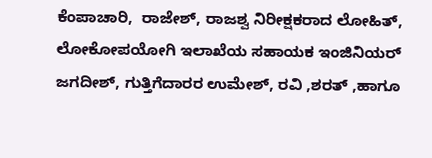ಕೆಂಪಾಚಾರಿ,  ರಾಜೇಶ್, ರಾಜಶ್ವ ನಿರೀಕ್ಷಕರಾದ ಲೋಹಿತ್, ಲೋಕೋಪಯೋಗಿ ಇಲಾಖೆಯ ಸಹಾಯಕ ಇಂಜಿನಿಯರ್ ಜಗದೀಶ್, ಗುತ್ತಿಗೆದಾರರ ಉಮೇಶ್, ರವಿ ,ಶರತ್ ,ಹಾಗೂ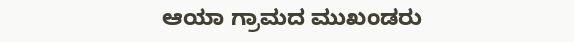ಆಯಾ ಗ್ರಾಮದ ಮುಖಂಡರು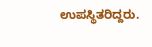ಉಪಸ್ಥಿತರಿದ್ದರು.